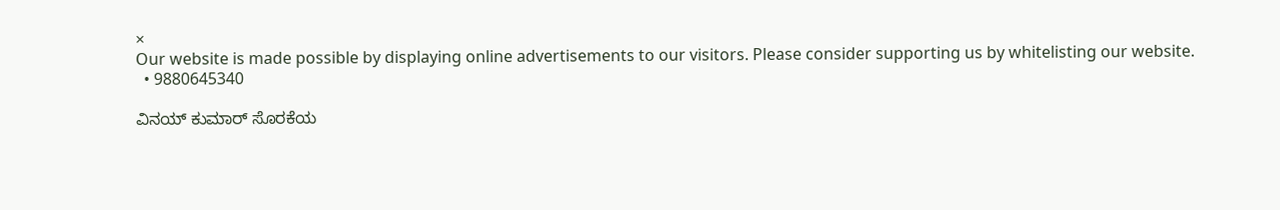×
Our website is made possible by displaying online advertisements to our visitors. Please consider supporting us by whitelisting our website.
  • 9880645340

ವಿನಯ್ ಕುಮಾರ್ ಸೊರಕೆಯ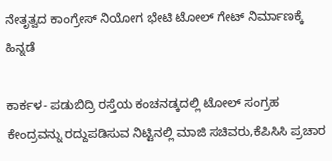ನೇತೃತ್ವದ ಕಾಂಗ್ರೇಸ್ ನಿಯೋಗ ಭೇಟಿ ಟೋಲ್ ಗೇಟ್ ನಿರ್ಮಾಣಕ್ಕೆ ಹಿನ್ನಡೆ

ಕಾರ್ಕಳ- ಪಡುಬಿದ್ರಿ ರಸ್ತೆಯ ಕಂಚನಡ್ಕದಲ್ಲಿ ಟೋಲ್ ಸಂಗ್ರಹ ಕೇಂದ್ರವನ್ನು ರದ್ದುಪಡಿಸುವ ನಿಟ್ಟಿನಲ್ಲಿ ಮಾಜಿ ಸಚಿವರು,ಕೆಪಿಸಿಸಿ ಪ್ರಚಾರ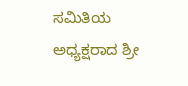ಸಮಿತಿಯ ಅಧ್ಯಕ್ಷರಾದ ಶ್ರೀ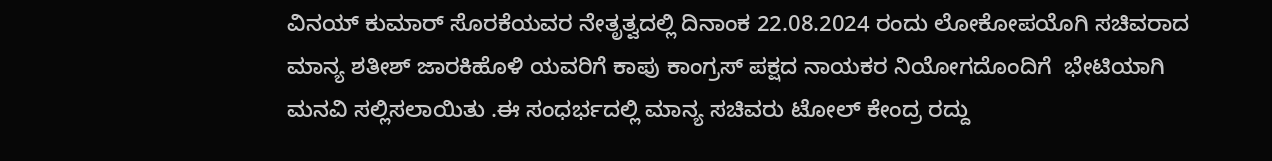ವಿನಯ್ ಕುಮಾರ್ ಸೊರಕೆಯವರ ನೇತೃತ್ವದಲ್ಲಿ ದಿನಾಂಕ 22.08.2024 ರಂದು ಲೋಕೋಪಯೊಗಿ ಸಚಿವರಾದ ಮಾನ್ಯ ಶತೀಶ್ ಜಾರಕಿಹೊಳಿ ಯವರಿಗೆ ಕಾಪು ಕಾಂಗ್ರಸ್ ಪಕ್ಷದ ನಾಯಕರ ನಿಯೋಗದೊಂದಿಗೆ  ಭೇಟಿಯಾಗಿ ಮನವಿ ಸಲ್ಲಿಸಲಾಯಿತು .ಈ ಸಂಧರ್ಭದಲ್ಲಿ ಮಾನ್ಯ ಸಚಿವರು ಟೋಲ್ ಕೇಂದ್ರ ರದ್ದು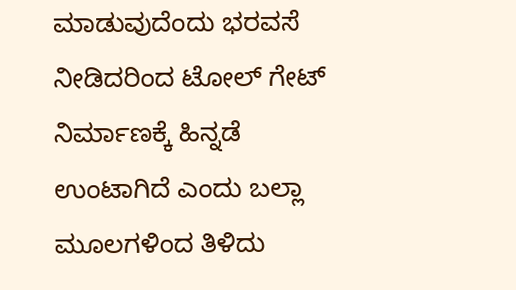ಮಾಡುವುದೆಂದು ಭರವಸೆ ನೀಡಿದರಿಂದ ಟೋಲ್ ಗೇಟ್ ನಿರ್ಮಾಣಕ್ಕೆ ಹಿನ್ನಡೆ ಉಂಟಾಗಿದೆ ಎಂದು ಬಲ್ಲಾ ಮೂಲಗಳಿಂದ ತಿಳಿದು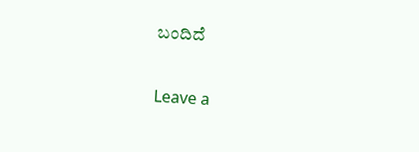ಬಂದಿದೆ

Leave a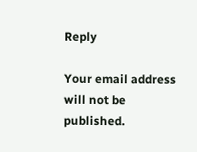Reply

Your email address will not be published.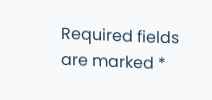Required fields are marked *